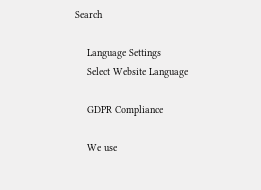Search

    Language Settings
    Select Website Language

    GDPR Compliance

    We use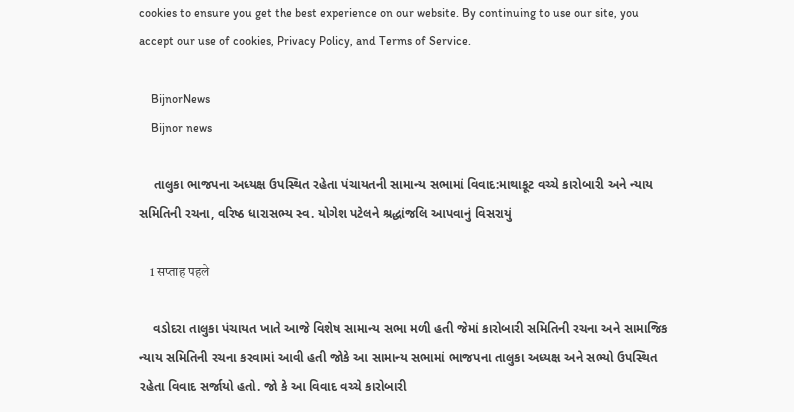cookies to ensure you get the best experience on our website. By continuing to use our site, you accept our use of cookies, Privacy Policy, and Terms of Service.

    BijnorNews
    Bijnor news

    તાલુકા ભાજપના અધ્યક્ષ ઉપસ્થિત રહેતા પંચાયતની સામાન્ય સભામાં વિવાદ:માથાકૂટ વચ્ચે કારોબારી અને ન્યાય સમિતિની રચના, વરિષ્ઠ ધારાસભ્ય સ્વ. યોગેશ પટેલને શ્રદ્ધાંજલિ આપવાનું વિસરાયું

    1 सप्ताह पहले

    વડોદરા તાલુકા પંચાયત ખાતે આજે વિશેષ સામાન્ય સભા મળી હતી જેમાં કારોબારી સમિતિની રચના અને સામાજિક ન્યાય સમિતિની રચના કરવામાં આવી હતી જોકે આ સામાન્ય સભામાં ભાજપના તાલુકા અધ્યક્ષ અને સભ્યો ઉપસ્થિત રહેતા વિવાદ સર્જાયો હતો. જો કે આ વિવાદ વચ્ચે કારોબારી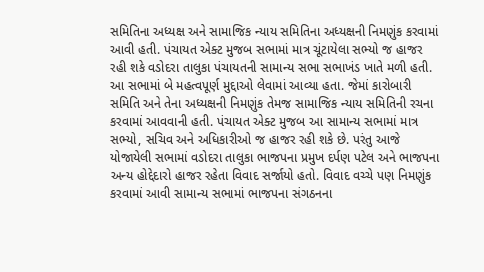સમિતિના અધ્યક્ષ અને સામાજિક ન્યાય સમિતિના અધ્યક્ષની નિમણુંક કરવામાં આવી હતી. પંચાયત એક્ટ મુજબ સભામાં માત્ર ચૂંટાયેલા સભ્યો જ હાજર રહી શકે વડોદરા તાલુકા પંચાયતની સામાન્ય સભા સભાખંડ ખાતે મળી હતી. આ સભામાં બે મહત્વપૂર્ણ મુદ્દાઓ લેવામાં આવ્યા હતા. જેમાં કારોબારી સમિતિ અને તેના અધ્યક્ષની નિમણુંક તેમજ સામાજિક ન્યાય સમિતિની રચના કરવામાં આવવાની હતી. પંચાયત એક્ટ મુજબ આ સામાન્ય સભામાં માત્ર સભ્યો, સચિવ અને અધિકારીઓ જ હાજર રહી શકે છે. પરંતુ આજે યોજાયેલી સભામાં વડોદરા તાલુકા ભાજપના પ્રમુખ દર્પણ પટેલ અને ભાજપના અન્ય હોદ્દેદારો હાજર રહેતા વિવાદ સર્જાયો હતો. વિવાદ વચ્ચે પણ નિમણુંક કરવામાં આવી સામાન્ય સભામાં ભાજપના સંગઠનના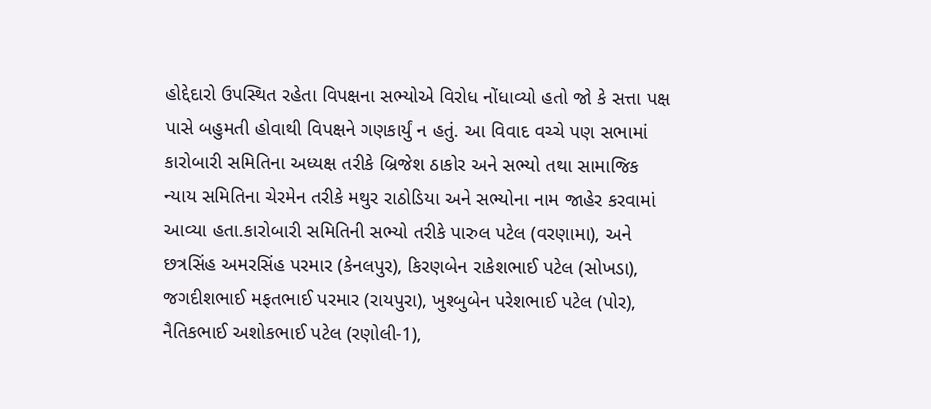હોદ્દેદારો ઉપસ્થિત રહેતા વિપક્ષના સભ્યોએ વિરોધ નોંધાવ્યો હતો જો કે સત્તા પક્ષ પાસે બહુમતી હોવાથી વિપક્ષને ગણકાર્યું ન હતું. આ વિવાદ વચ્ચે પણ સભામાં કારોબારી સમિતિના અધ્યક્ષ તરીકે બ્રિજેશ ઠાકોર અને સભ્યો તથા સામાજિક ન્યાય સમિતિના ચેરમેન તરીકે મથુર રાઠોડિયા અને સભ્યોના નામ જાહેર કરવામાં આવ્યા હતા.કારોબારી સમિતિની સભ્યો તરીકે પારુલ પટેલ (વરણામા), અને છત્રસિંહ અમરસિંહ પરમાર (કેનલપુર), કિરણબેન રાકેશભાઈ પટેલ (સોખડા), જગદીશભાઈ મફતભાઈ પરમાર (રાયપુરા), ખુશ્બુબેન પરેશભાઈ પટેલ (પોર), નૈતિકભાઈ અશોકભાઈ પટેલ (રણોલી-1),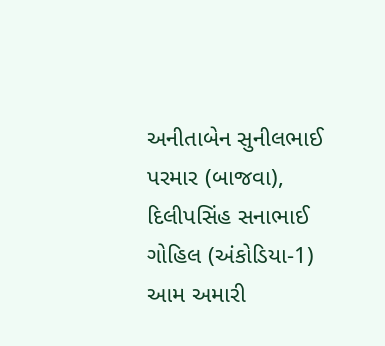અનીતાબેન સુનીલભાઈ પરમાર (બાજવા), દિલીપસિંહ સનાભાઈ ગોહિલ (અંકોડિયા-1) આમ અમારી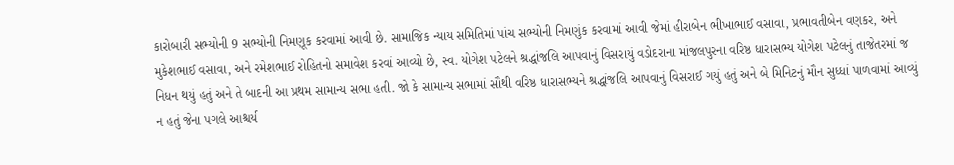કારોબારી સભ્યોની 9 સભ્યોની નિમણૂક કરવામાં આવી છે. સામાજિક ન્યાય સમિતિમાં પાંચ સભ્યોની નિમણુંક કરવામાં આવી જેમાં હીરાબેન ભીખાભાઈ વસાવા, પ્રભાવતીબેન વણકર, અને મુકેશભાઈ વસાવા, અને રમેશભાઈ રોહિતનો સમાવેશ કરવાં આવ્યો છે, સ્વ. યોગેશ પટેલને શ્રદ્ધાંજલિ આપવાનું વિસરાયું વડોદરાના માંજલપુરના વરિષ્ઠ ધારાસભ્ય યોગેશ પટેલનું તાજેતરમાં જ નિધન થયું હતું અને તે બાદની આ પ્રથમ સામાન્ય સભા હતી. જો કે સામાન્ય સભામાં સૌથી વરિષ્ઠ ધારાસભ્યને શ્રદ્ધાંજલિ આપવાનું વિસરાઈ ગયું હતું અને બે મિનિટનું મૌન સુધ્ધાં પાળવામાં આવ્યું ન હતું જેના પગલે આશ્ચર્ય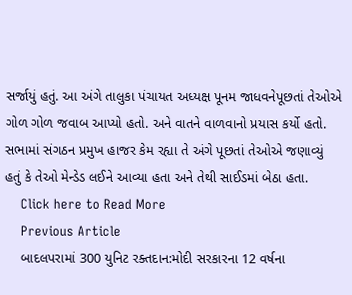સર્જાયું હતું. આ અંગે તાલુકા પંચાયત અધ્યક્ષ પૂનમ જાધવનેપૂછતાં તેઓએ ગોળ ગોળ જવાબ આપ્યો હતો. અને વાતને વાળવાનો પ્રયાસ કર્યો હતો. સભામાં સંગઠન પ્રમુખ હાજર કેમ રહ્યા તે અંગે પૂછતાં તેઓએ જણાવ્યું હતું કે તેઓ મેન્ડેડ લઈને આવ્યા હતા અને તેથી સાઈડમાં બેઠા હતા.
    Click here to Read More
    Previous Article
    બાદલપરામાં 300 યુનિટ રક્તદાન:મોદી સરકારના 12 વર્ષના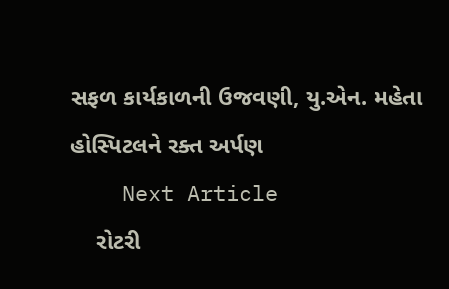સફળ કાર્યકાળની ઉજવણી, યુ.એન. મહેતા હોસ્પિટલને રક્ત અર્પણ
    Next Article
    રોટરી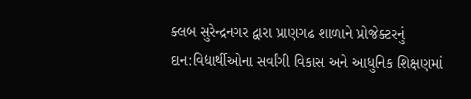ક્લબ સુરેન્દ્રનગર દ્વારા પ્રાણગઢ શાળાને પ્રોજેક્ટરનું દાન:વિદ્યાર્થીઓના સર્વાંગી વિકાસ અને આધુનિક શિક્ષણમાં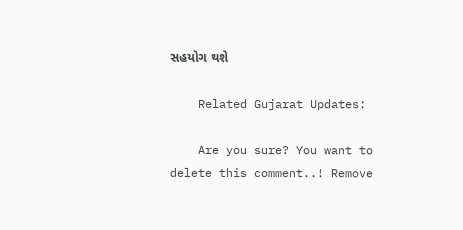સહયોગ થશે

    Related Gujarat Updates:

    Are you sure? You want to delete this comment..! Remove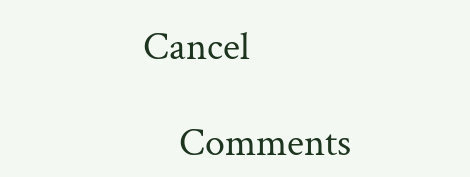Cancel

    Comments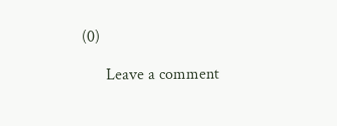(0)

      Leave a comment